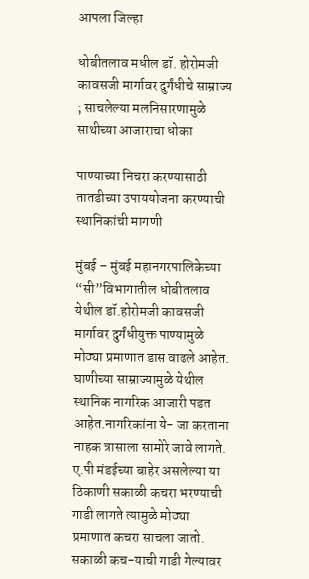आपला जिल्हा

धोबीतलाव मधील डॉ. होरोमजी कावसजी मार्गावर दुर्गंधीचे साम्राज्य ; साचलेल्या मलनिसारणामुळे साथीच्या आजाराचा धोका

पाण्याच्या निचरा करण्यासाठी तातडीच्या उपाययोजना करण्याची स्थानिकांची मागणी

मुंबई – मुंबई महानगरपालिकेच्या “सी”विभागातील धोबीतलाव येथील डॉ.होरोमजी कावसजी मार्गावर दुर्गंधीयुक्त पाण्यामुळे मोठ्या प्रमाणात डास वाढले आहेत. घाणीच्या साम्राज्यामुळे येथील स्थानिक नागरिक आजारी पडत आहेत.नागरिकांना ये- जा करताना नाहक त्रासाला सामोरे जावे लागते. ए.पी मंडईच्या बाहेर असलेल्या या ठिकाणी सकाळी कचरा भरण्याची गाडी लागते त्यामुळे मोठ्या प्रमाणात कचरा साचला जातो. सकाळी कच-याची गाडी गेल्यावर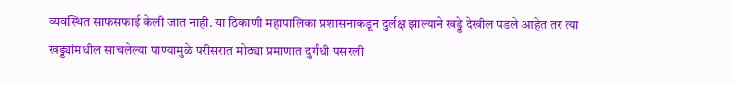व्यवस्थित साफसफाई केली जात नाही. या ठिकाणी महापालिका प्रशासनाकडून दुर्लक्ष झाल्याने खड्डे देखील पडले आहेत तर त्या खड्ड्यांमधील साचलेल्या पाण्यामुळे परीसरात मोठ्या प्रमाणात दुर्गंधी पसरली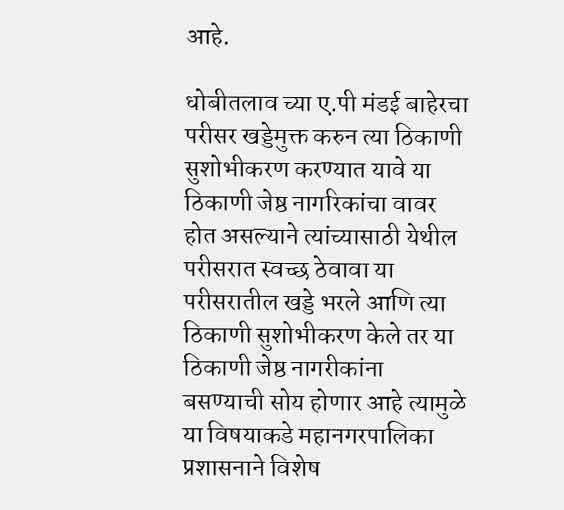आहे.

धोबीतलाव च्या ए.पी मंडई बाहेरचा परीसर खड्डेमुक्त करुन त्या ठिकाणी सुशोभीकरण करण्यात यावे या ठिकाणी जेष्ठ नागरिकांचा वावर होत असल्याने त्यांच्यासाठी येथील परीसरात स्वच्छ ठेवावा या परीसरातील खड्डे भरले आणि त्या ठिकाणी सुशोभीकरण केले तर या ठिकाणी जेष्ठ नागरीकांना बसण्याची सोय होणार आहे त्यामुळे या विषयाकडे महानगरपालिका प्रशासनाने विशेष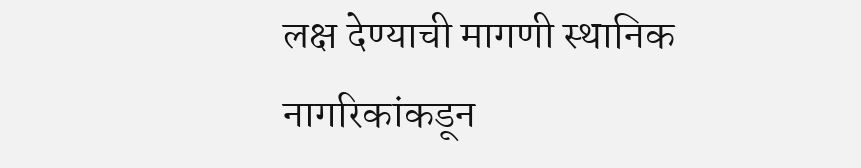लक्ष देण्याची मागणी स्थानिक नागरिकांकडून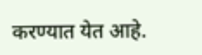करण्यात येत आहे.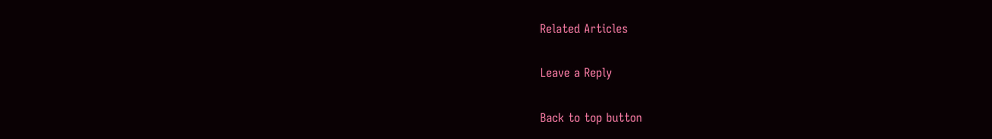Related Articles

Leave a Reply

Back to top button